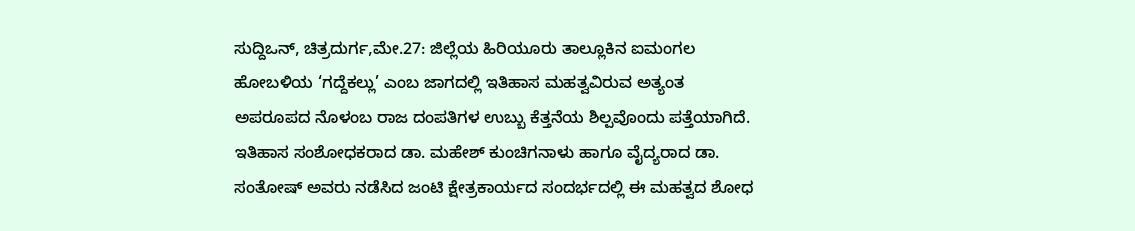ಸುದ್ದಿಒನ್, ಚಿತ್ರದುರ್ಗ,ಮೇ.27: ಜಿಲ್ಲೆಯ ಹಿರಿಯೂರು ತಾಲ್ಲೂಕಿನ ಐಮಂಗಲ ಹೋಬಳಿಯ ‘ಗದ್ದೆಕಲ್ಲು’ ಎಂಬ ಜಾಗದಲ್ಲಿ ಇತಿಹಾಸ ಮಹತ್ವವಿರುವ ಅತ್ಯಂತ ಅಪರೂಪದ ನೊಳಂಬ ರಾಜ ದಂಪತಿಗಳ ಉಬ್ಬು ಕೆತ್ತನೆಯ ಶಿಲ್ಪವೊಂದು ಪತ್ತೆಯಾಗಿದೆ. ಇತಿಹಾಸ ಸಂಶೋಧಕರಾದ ಡಾ. ಮಹೇಶ್ ಕುಂಚಿಗನಾಳು ಹಾಗೂ ವೈದ್ಯರಾದ ಡಾ. ಸಂತೋಷ್ ಅವರು ನಡೆಸಿದ ಜಂಟಿ ಕ್ಷೇತ್ರಕಾರ್ಯದ ಸಂದರ್ಭದಲ್ಲಿ ಈ ಮಹತ್ವದ ಶೋಧ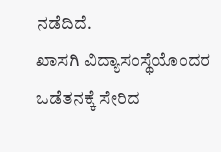ನಡೆದಿದೆ.
ಖಾಸಗಿ ವಿದ್ಯಾಸಂಸ್ಥೆಯೊಂದರ ಒಡೆತನಕ್ಕೆ ಸೇರಿದ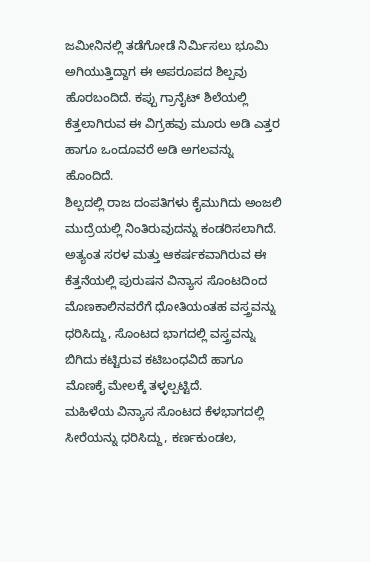ಜಮೀನಿನಲ್ಲಿ ತಡೆಗೋಡೆ ನಿರ್ಮಿಸಲು ಭೂಮಿ ಅಗಿಯುತ್ತಿದ್ದಾಗ ಈ ಅಪರೂಪದ ಶಿಲ್ಪವು ಹೊರಬಂದಿದೆ. ಕಪ್ಪು ಗ್ರಾನೈಟ್ ಶಿಲೆಯಲ್ಲಿ ಕೆತ್ತಲಾಗಿರುವ ಈ ವಿಗ್ರಹವು ಮೂರು ಅಡಿ ಎತ್ತರ ಹಾಗೂ ಒಂದೂವರೆ ಅಡಿ ಅಗಲವನ್ನು ಹೊಂದಿದೆ.
ಶಿಲ್ಪದಲ್ಲಿ ರಾಜ ದಂಪತಿಗಳು ಕೈಮುಗಿದು ಅಂಜಲಿ ಮುದ್ರೆಯಲ್ಲಿ ನಿಂತಿರುವುದನ್ನು ಕಂಡರಿಸಲಾಗಿದೆ. ಅತ್ಯಂತ ಸರಳ ಮತ್ತು ಆಕರ್ಷಕವಾಗಿರುವ ಈ ಕೆತ್ತನೆಯಲ್ಲಿ ಪುರುಷನ ವಿನ್ಯಾಸ ಸೊಂಟದಿಂದ ಮೊಣಕಾಲಿನವರೆಗೆ ಧೋತಿಯಂತಹ ವಸ್ತ್ರವನ್ನು ಧರಿಸಿದ್ದು, ಸೊಂಟದ ಭಾಗದಲ್ಲಿ ವಸ್ತ್ರವನ್ನು ಬಿಗಿದು ಕಟ್ಟಿರುವ ಕಟಿಬಂಧವಿದೆ ಹಾಗೂ ಮೊಣಕೈ ಮೇಲಕ್ಕೆ ತಳ್ಳಲ್ಪಟ್ಟಿದೆ.
ಮಹಿಳೆಯ ವಿನ್ಯಾಸ ಸೊಂಟದ ಕೆಳಭಾಗದಲ್ಲಿ ಸೀರೆಯನ್ನು ಧರಿಸಿದ್ದು, ಕರ್ಣಕುಂಡಲ,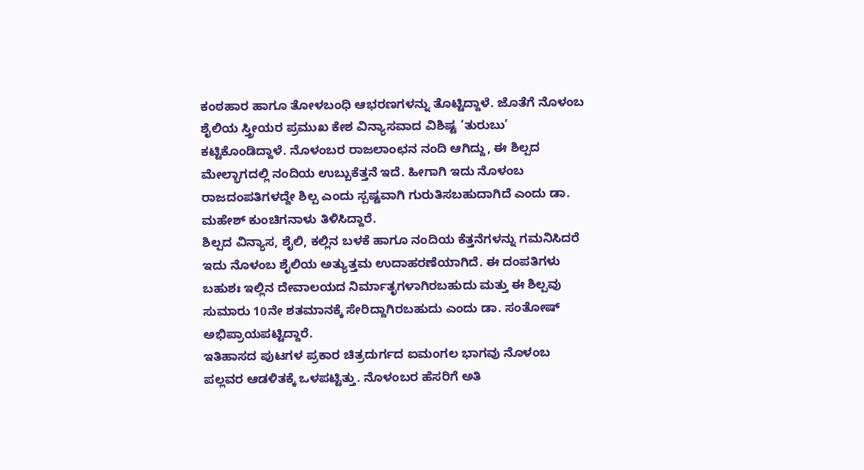ಕಂಠಹಾರ ಹಾಗೂ ತೋಳಬಂಧಿ ಆಭರಣಗಳನ್ನು ತೊಟ್ಟಿದ್ದಾಳೆ. ಜೊತೆಗೆ ನೊಳಂಬ ಶೈಲಿಯ ಸ್ತ್ರೀಯರ ಪ್ರಮುಖ ಕೇಶ ವಿನ್ಯಾಸವಾದ ವಿಶಿಷ್ಟ ‘ತುರುಬು’ ಕಟ್ಟಿಕೊಂಡಿದ್ದಾಳೆ. ನೊಳಂಬರ ರಾಜಲಾಂಛನ ನಂದಿ ಆಗಿದ್ದು, ಈ ಶಿಲ್ಪದ ಮೇಲ್ಭಾಗದಲ್ಲಿ ನಂದಿಯ ಉಬ್ಬುಕೆತ್ತನೆ ಇದೆ. ಹೀಗಾಗಿ ಇದು ನೊಳಂಬ ರಾಜದಂಪತಿಗಳದ್ದೇ ಶಿಲ್ಪ ಎಂದು ಸ್ಪಷ್ಟವಾಗಿ ಗುರುತಿಸಬಹುದಾಗಿದೆ ಎಂದು ಡಾ. ಮಹೇಶ್ ಕುಂಚಿಗನಾಳು ತಿಳಿಸಿದ್ದಾರೆ.
ಶಿಲ್ಪದ ವಿನ್ಯಾಸ, ಶೈಲಿ, ಕಲ್ಲಿನ ಬಳಕೆ ಹಾಗೂ ನಂದಿಯ ಕೆತ್ತನೆಗಳನ್ನು ಗಮನಿಸಿದರೆ ಇದು ನೊಳಂಬ ಶೈಲಿಯ ಅತ್ಯುತ್ತಮ ಉದಾಹರಣೆಯಾಗಿದೆ. ಈ ದಂಪತಿಗಳು ಬಹುಶಃ ಇಲ್ಲಿನ ದೇವಾಲಯದ ನಿರ್ಮಾತೃಗಳಾಗಿರಬಹುದು ಮತ್ತು ಈ ಶಿಲ್ಪವು ಸುಮಾರು 10ನೇ ಶತಮಾನಕ್ಕೆ ಸೇರಿದ್ದಾಗಿರಬಹುದು ಎಂದು ಡಾ. ಸಂತೋಷ್ ಅಭಿಪ್ರಾಯಪಟ್ಟಿದ್ದಾರೆ.
ಇತಿಹಾಸದ ಪುಟಗಳ ಪ್ರಕಾರ ಚಿತ್ರದುರ್ಗದ ಐಮಂಗಲ ಭಾಗವು ನೊಳಂಬ ಪಲ್ಲವರ ಆಡಳಿತಕ್ಕೆ ಒಳಪಟ್ಟಿತ್ತು. ನೊಳಂಬರ ಹೆಸರಿಗೆ ಅತಿ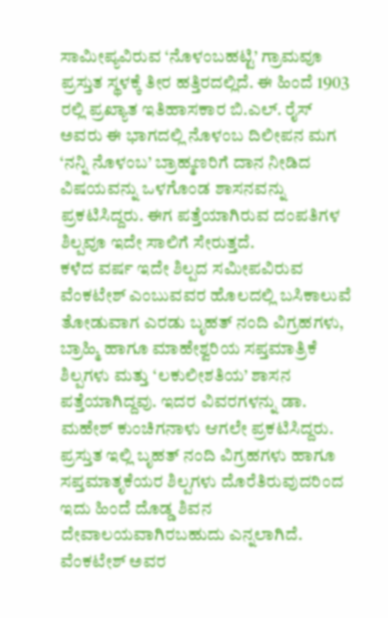ಸಾಮೀಪ್ಯವಿರುವ ‘ನೊಳಂಬಹಟ್ಟಿ’ ಗ್ರಾಮವೂ ಪ್ರಸ್ತುತ ಸ್ಥಳಕ್ಕೆ ತೀರ ಹತ್ತಿರದಲ್ಲಿದೆ. ಈ ಹಿಂದೆ 1903 ರಲ್ಲಿ ಪ್ರಖ್ಯಾತ ಇತಿಹಾಸಕಾರ ಬಿ.ಎಲ್. ರೈಸ್ ಅವರು ಈ ಭಾಗದಲ್ಲಿ ನೊಳಂಬ ದಿಲೀಪನ ಮಗ ‘ನನ್ನಿ ನೊಳಂಬ’ ಬ್ರಾಹ್ಮಣರಿಗೆ ದಾನ ನೀಡಿದ ವಿಷಯವನ್ನು ಒಳಗೊಂಡ ಶಾಸನವನ್ನು ಪ್ರಕಟಿಸಿದ್ದರು. ಈಗ ಪತ್ತೆಯಾಗಿರುವ ದಂಪತಿಗಳ ಶಿಲ್ಪವೂ ಇದೇ ಸಾಲಿಗೆ ಸೇರುತ್ತದೆ.
ಕಳೆದ ವರ್ಷ ಇದೇ ಶಿಲ್ಪದ ಸಮೀಪವಿರುವ ವೆಂಕಟೇಶ್ ಎಂಬುವವರ ಹೊಲದಲ್ಲಿ ಬಸಿಕಾಲುವೆ ತೋಡುವಾಗ ಎರಡು ಬೃಹತ್ ನಂದಿ ವಿಗ್ರಹಗಳು, ಬ್ರಾಹ್ಮಿ ಹಾಗೂ ಮಾಹೇಶ್ವರಿಯ ಸಪ್ತಮಾತ್ರಿಕೆ ಶಿಲ್ಪಗಳು ಮತ್ತು ‘ಲಕುಲೀಶತಿಯ’ ಶಾಸನ ಪತ್ತೆಯಾಗಿದ್ದವು. ಇದರ ವಿವರಗಳನ್ನು ಡಾ. ಮಹೇಶ್ ಕುಂಚಿಗನಾಳು ಆಗಲೇ ಪ್ರಕಟಿಸಿದ್ದರು.
ಪ್ರಸ್ತುತ ಇಲ್ಲಿ ಬೃಹತ್ ನಂದಿ ವಿಗ್ರಹಗಳು ಹಾಗೂ ಸಪ್ತಮಾತೃಕೆಯರ ಶಿಲ್ಪಗಳು ದೊರೆತಿರುವುದರಿಂದ ಇದು ಹಿಂದೆ ದೊಡ್ಡ ಶಿವನ ದೇವಾಲಯವಾಗಿರಬಹುದು ಎನ್ನಲಾಗಿದೆ. ವೆಂಕಟೇಶ್ ಅವರ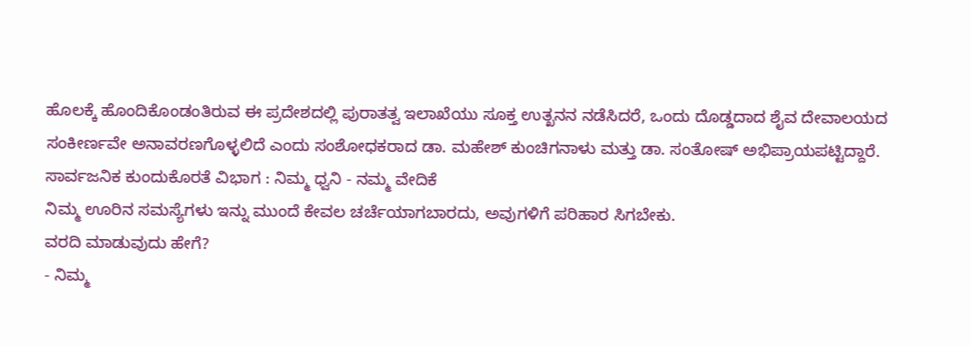ಹೊಲಕ್ಕೆ ಹೊಂದಿಕೊಂಡಂತಿರುವ ಈ ಪ್ರದೇಶದಲ್ಲಿ ಪುರಾತತ್ವ ಇಲಾಖೆಯು ಸೂಕ್ತ ಉತ್ಖನನ ನಡೆಸಿದರೆ, ಒಂದು ದೊಡ್ಡದಾದ ಶೈವ ದೇವಾಲಯದ ಸಂಕೀರ್ಣವೇ ಅನಾವರಣಗೊಳ್ಳಲಿದೆ ಎಂದು ಸಂಶೋಧಕರಾದ ಡಾ. ಮಹೇಶ್ ಕುಂಚಿಗನಾಳು ಮತ್ತು ಡಾ. ಸಂತೋಷ್ ಅಭಿಪ್ರಾಯಪಟ್ಟಿದ್ದಾರೆ.
ಸಾರ್ವಜನಿಕ ಕುಂದುಕೊರತೆ ವಿಭಾಗ : ನಿಮ್ಮ ಧ್ವನಿ - ನಮ್ಮ ವೇದಿಕೆ
ನಿಮ್ಮ ಊರಿನ ಸಮಸ್ಯೆಗಳು ಇನ್ನು ಮುಂದೆ ಕೇವಲ ಚರ್ಚೆಯಾಗಬಾರದು, ಅವುಗಳಿಗೆ ಪರಿಹಾರ ಸಿಗಬೇಕು.
ವರದಿ ಮಾಡುವುದು ಹೇಗೆ?
- ನಿಮ್ಮ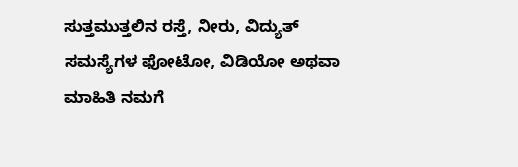ಸುತ್ತಮುತ್ತಲಿನ ರಸ್ತೆ, ನೀರು, ವಿದ್ಯುತ್ ಸಮಸ್ಯೆಗಳ ಫೋಟೋ, ವಿಡಿಯೋ ಅಥವಾ ಮಾಹಿತಿ ನಮಗೆ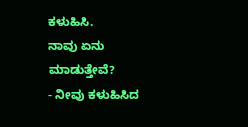ಕಳುಹಿಸಿ.
ನಾವು ಏನು ಮಾಡುತ್ತೇವೆ?
- ನೀವು ಕಳುಹಿಸಿದ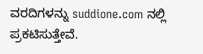ವರದಿಗಳನ್ನು suddione.com ನಲ್ಲಿ ಪ್ರಕಟಿಸುತ್ತೇವೆ.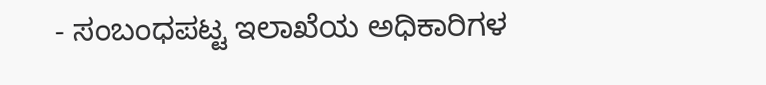- ಸಂಬಂಧಪಟ್ಟ ಇಲಾಖೆಯ ಅಧಿಕಾರಿಗಳ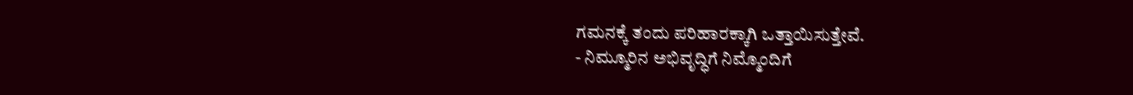ಗಮನಕ್ಕೆ ತಂದು ಪರಿಹಾರಕ್ಕಾಗಿ ಒತ್ತಾಯಿಸುತ್ತೇವೆ.
- ನಿಮ್ಮೂರಿನ ಅಭಿವೃದ್ಧಿಗೆ ನಿಮ್ಮೊಂದಿಗೆ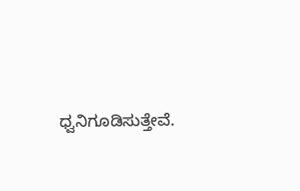ಧ್ವನಿಗೂಡಿಸುತ್ತೇವೆ.